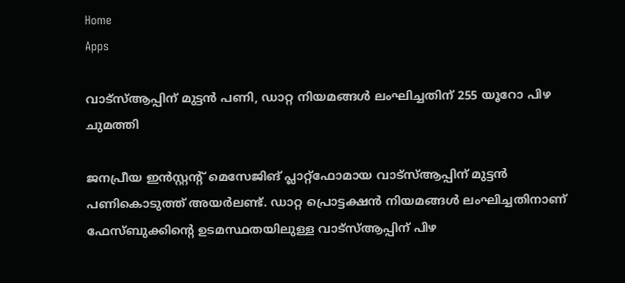Home
Apps

വാട്സ്ആപ്പിന് മുട്ടൻ പണി, ഡാറ്റ നിയമങ്ങൾ ലംഘിച്ചതിന് 255 യൂറോ പിഴ ചുമത്തി

ജനപ്രീയ ഇൻസ്റ്റന്റ് മെസേജിങ് പ്ലാറ്റ്ഫോമായ വാട്സ്ആപ്പിന് മുട്ടൻ പണികൊടുത്ത് അയർലണ്ട്. ഡാറ്റ പ്രൊട്ടക്ഷൻ നിയമങ്ങൾ ലംഘിച്ചതിനാണ് ഫേസ്ബുക്കിന്റെ ഉടമസ്ഥതയിലുള്ള വാട്സ്ആപ്പിന് പിഴ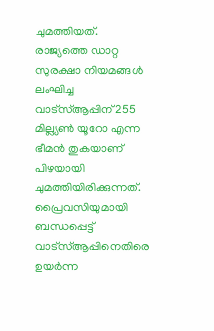ചുമത്തിയത്. രാജ്യത്തെ ഡാറ്റ സുരക്ഷാ നിയമങ്ങൾ ലംഘിച്ച വാട്സ്ആപ്പിന് 255 മില്ല്യൺ യൂറോ എന്ന ഭീമൻ തുകയാണ് പിഴയായി ചുമത്തിയിരിക്കുന്നത്. പ്രൈവസിയുമായി ബന്ധപ്പെട്ട് വാട്സ്ആപ്പിനെതിരെ ഉയർന്ന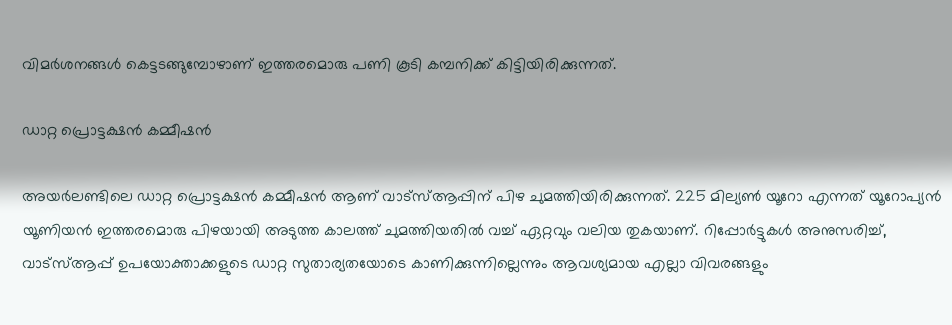വിമർശനങ്ങൾ കെട്ടടങ്ങുമ്പോഴാണ് ഇത്തരമൊരു പണി കൂടി കമ്പനിക്ക് കിട്ടിയിരിക്കുന്നത്.

ഡാറ്റ പ്രൊട്ടക്ഷൻ കമ്മീഷൻ

അയർലണ്ടിലെ ഡാറ്റ പ്രൊട്ടക്ഷൻ കമ്മീഷൻ ആണ് വാട്സ്ആപ്പിന് പിഴ ചുമത്തിയിരിക്കുന്നത്. 225 മില്യൺ യൂറോ എന്നത് യൂറോപ്യൻ യൂണിയൻ ഇത്തരമൊരു പിഴയായി അടുത്ത കാലത്ത് ചുമത്തിയതിൽ വച്ച് ഏറ്റവും വലിയ തുകയാണ്. റിപ്പോർട്ടുകൾ അനുസരിച്ച്, വാട്സ്ആപ്പ് ഉപയോക്താക്കളുടെ ഡാറ്റ സുതാര്യതയോടെ കാണിക്കുന്നില്ലെന്നും ആവശ്യമായ എല്ലാ വിവരങ്ങളും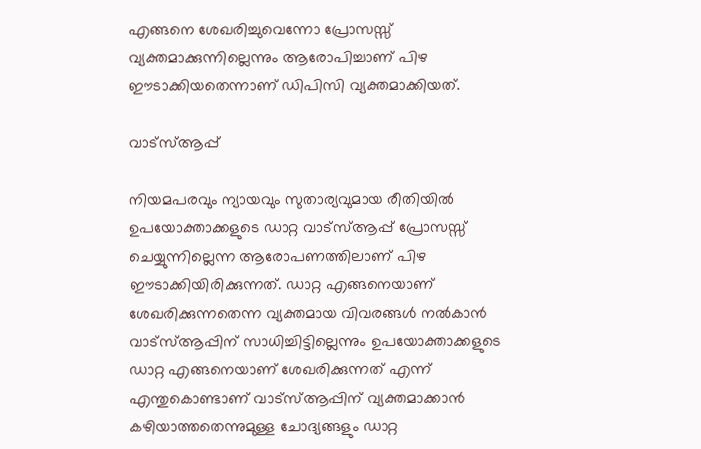എങ്ങനെ ശേഖരിച്ചുവെന്നോ പ്രോസസ്സ് വ്യക്തമാക്കുന്നില്ലെന്നും ആരോപിച്ചാണ് പിഴ ഈടാക്കിയതെന്നാണ് ഡിപിസി വ്യക്തമാക്കിയത്.

വാട്സ്ആപ്പ്

നിയമപരവും ന്യായവും സുതാര്യവുമായ രീതിയിൽ ഉപയോക്താക്കളുടെ ഡാറ്റ വാട്സ്ആപ്പ് പ്രോസസ്സ് ചെയ്യുന്നില്ലെന്ന ആരോപണത്തിലാണ് പിഴ ഈടാക്കിയിരിക്കുന്നത്. ഡാറ്റ എങ്ങനെയാണ് ശേഖരിക്കുന്നതെന്ന വ്യക്തമായ വിവരങ്ങൾ നൽകാൻ വാട്സ്ആപ്പിന് സാധിച്ചിട്ടില്ലെന്നും ഉപയോക്താക്കളുടെ ഡാറ്റ എങ്ങനെയാണ് ശേഖരിക്കുന്നത് എന്ന് എന്തുകൊണ്ടാണ് വാട്സ്ആപ്പിന് വ്യക്തമാക്കാൻ കഴിയാത്തതെന്നുമുള്ള ചോദ്യങ്ങളും ഡാറ്റ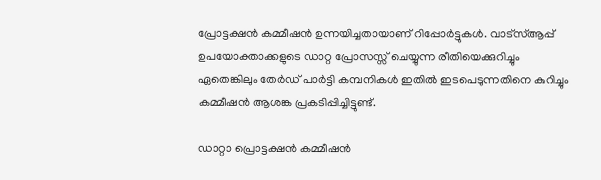പ്രോട്ടക്ഷൻ കമ്മീഷൻ ഉന്നയിച്ചതായാണ് റിപ്പോർട്ടുകൾ. വാട്സ്ആപ്പ് ഉപയോക്താക്കളുടെ ഡാറ്റ പ്രോസസ്സ് ചെയ്യുന്ന രീതിയെക്കുറിച്ചും ഏതെങ്കിലും തേർഡ് പാർട്ടി കമ്പനികൾ ഇതിൽ ഇടപെടുന്നതിനെ കുറിച്ചും കമ്മീഷൻ ആശങ്ക പ്രകടിപ്പിച്ചിട്ടുണ്ട്.

ഡാറ്റാ പ്രൊട്ടക്ഷൻ കമ്മീഷൻ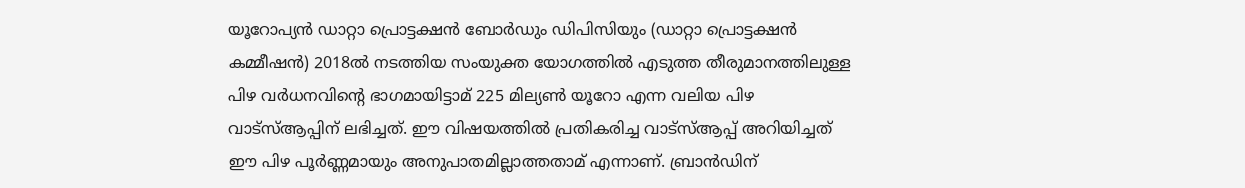യൂറോപ്യൻ ഡാറ്റാ പ്രൊട്ടക്ഷൻ ബോർഡും ഡിപിസിയും (ഡാറ്റാ പ്രൊട്ടക്ഷൻ കമ്മീഷൻ) 2018ൽ നടത്തിയ സംയുക്ത യോഗത്തിൽ എടുത്ത തീരുമാനത്തിലുള്ള പിഴ വർധനവിന്റെ ഭാഗമായിട്ടാമ് 225 മില്യൺ യൂറോ എന്ന വലിയ പിഴ വാട്സ്ആപ്പിന് ലഭിച്ചത്. ഈ വിഷയത്തിൽ പ്രതികരിച്ച വാട്സ്ആപ്പ് അറിയിച്ചത് ഈ പിഴ പൂർണ്ണമായും അനുപാതമില്ലാത്തതാമ് എന്നാണ്. ബ്രാൻഡിന്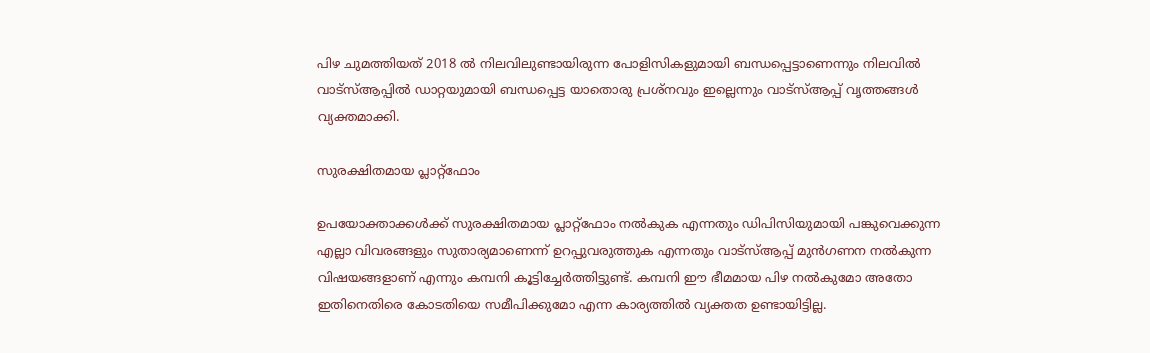പിഴ ചുമത്തിയത് 2018 ൽ നിലവിലുണ്ടായിരുന്ന പോളിസികളുമായി ബന്ധപ്പെട്ടാണെന്നും നിലവിൽ വാട്സ്ആപ്പിൽ ഡാറ്റയുമായി ബന്ധപ്പെട്ട യാതൊരു പ്രശ്നവും ഇല്ലെന്നും വാട്സ്ആപ്പ് വൃത്തങ്ങൾ വ്യക്തമാക്കി.

സുരക്ഷിതമായ പ്ലാറ്റ്ഫോം

ഉപയോക്താക്കൾക്ക് സുരക്ഷിതമായ പ്ലാറ്റ്ഫോം നൽകുക എന്നതും ഡിപിസിയുമായി പങ്കുവെക്കുന്ന എല്ലാ വിവരങ്ങളും സുതാര്യമാണെന്ന് ഉറപ്പുവരുത്തുക എന്നതും വാട്സ്ആപ്പ് മുൻഗണന നൽകുന്ന വിഷയങ്ങളാണ് എന്നും കമ്പനി കൂട്ടിച്ചേർത്തിട്ടുണ്ട്. കമ്പനി ഈ ഭീമമായ പിഴ നൽകുമോ അതോ ഇതിനെതിരെ കോടതിയെ സമീപിക്കുമോ എന്ന കാര്യത്തിൽ വ്യക്തത ഉണ്ടായിട്ടില്ല.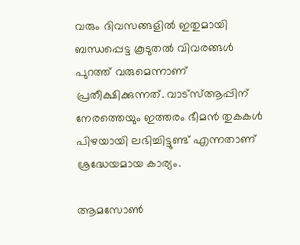വരും ദിവസങ്ങളിൽ ഇതുമായി ബന്ധപ്പെട്ട കൂടുതൽ വിവരങ്ങൾ പുറത്ത് വരുമെന്നാണ് പ്രതീക്ഷിക്കുന്നത്. വാട്സ്ആപ്പിന് നേരത്തെയും ഇത്തരം ഭീമൻ തുകകൾ പിഴയായി ലഭിച്ചിട്ടുണ്ട് എന്നതാണ് ശ്രദ്ധേയമായ കാര്യം.

ആമസോൺ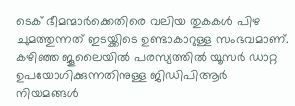ടെക് ഭീമന്മാർക്കെതിരെ വലിയ തുകകൾ പിഴ ചുമത്തുന്നത് ഇടയ്ക്കിടെ ഉണ്ടാകാറുള്ള സംഭവമാണ്. കഴിഞ്ഞ ജൂലൈയിൽ പരസ്യത്തിൽ യൂസർ ഡാറ്റ ഉപയോഗിക്കുന്നതിനുള്ള ജിഡിപിആർ നിയമങ്ങൾ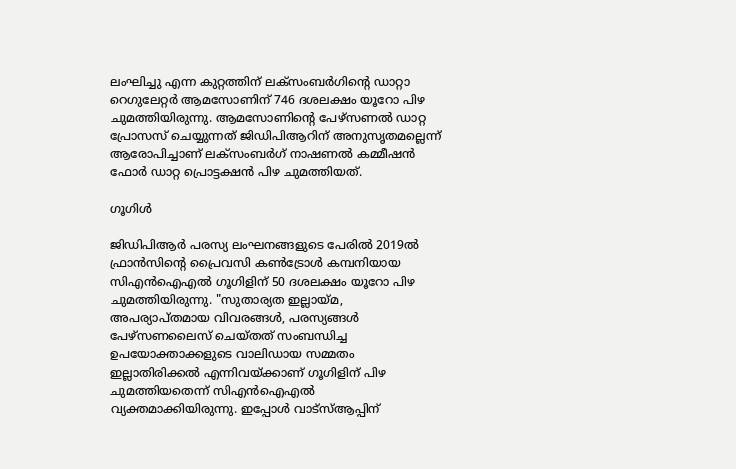ലംഘിച്ചു എന്ന കുറ്റത്തിന് ലക്സംബർഗിന്റെ ഡാറ്റാ റെഗുലേറ്റർ ആമസോണിന് 746 ദശലക്ഷം യൂറോ പിഴ ചുമത്തിയിരുന്നു. ആമസോണിന്റെ പേഴ്സണൽ ഡാറ്റ പ്രോസസ് ചെയ്യുന്നത് ജിഡിപിആറിന് അനുസൃതമല്ലെന്ന് ആരോപിച്ചാണ് ലക്‌സംബർഗ് നാഷണൽ കമ്മീഷൻ ഫോർ ഡാറ്റ പ്രൊട്ടക്ഷൻ പിഴ ചുമത്തിയത്.

ഗൂഗിൾ

ജിഡിപിആർ പരസ്യ ലംഘനങ്ങളുടെ പേരിൽ 2019ൽ ഫ്രാൻസിന്റെ പ്രൈവസി കൺട്രോൾ കമ്പനിയായ സിഎൻഐഎൽ ഗൂഗിളിന് 50 ദശലക്ഷം യൂറോ പിഴ ചുമത്തിയിരുന്നു. "സുതാര്യത ഇല്ലായ്മ, അപര്യാപ്തമായ വിവരങ്ങൾ, പരസ്യങ്ങൾ പേഴ്സണലൈസ് ചെയ്തത് സംബന്ധിച്ച ഉപയോക്താക്കളുടെ വാലിഡായ സമ്മതം ഇല്ലാതിരിക്കൽ എന്നിവയ്ക്കാണ് ഗൂഗിളിന് പിഴ ചുമത്തിയതെന്ന് സിഎൻഐഎൽ വ്യക്തമാക്കിയിരുന്നു. ഇപ്പോൾ വാട്സ്ആപ്പിന്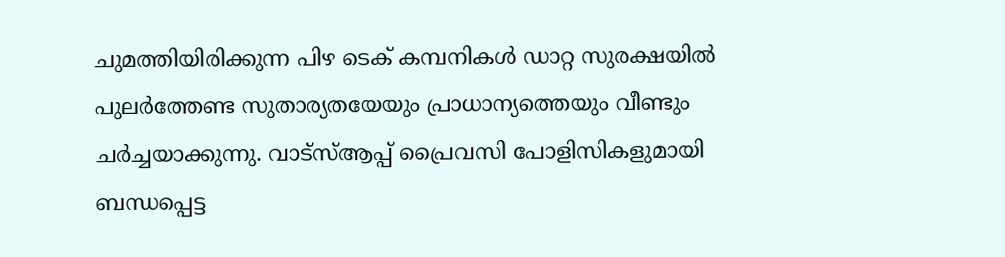ചുമത്തിയിരിക്കുന്ന പിഴ ടെക് കമ്പനികൾ ഡാറ്റ സുരക്ഷയിൽ പുലർത്തേണ്ട സുതാര്യതയേയും പ്രാധാന്യത്തെയും വീണ്ടും ചർച്ചയാക്കുന്നു. വാട്സ്ആപ്പ് പ്രൈവസി പോളിസികളുമായി ബന്ധപ്പെട്ട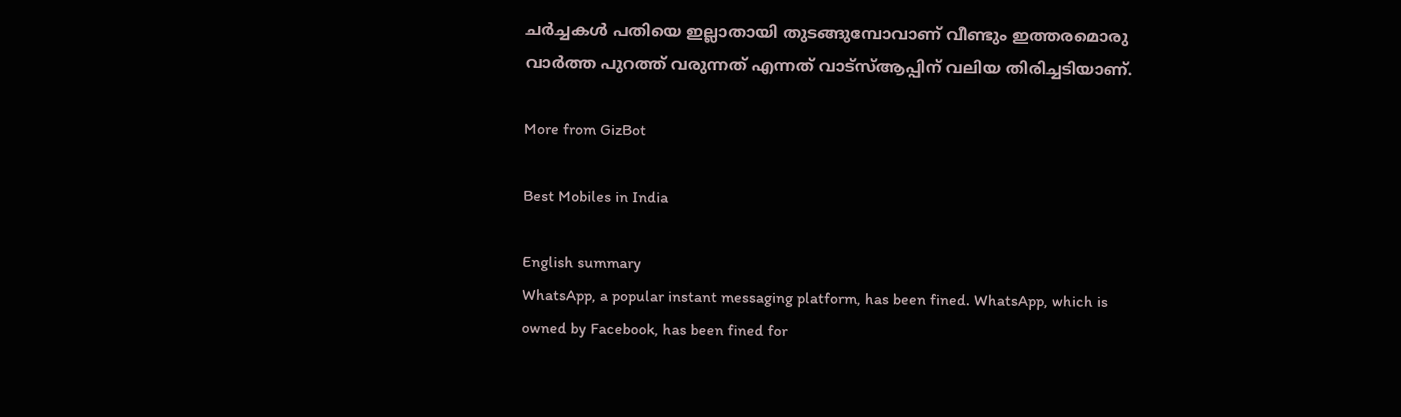ചർച്ചകൾ പതിയെ ഇല്ലാതായി തുടങ്ങുമ്പോവാണ് വീണ്ടും ഇത്തരമൊരു വാർത്ത പുറത്ത് വരുന്നത് എന്നത് വാട്സ്ആപ്പിന് വലിയ തിരിച്ചടിയാണ്.

More from GizBot

Best Mobiles in India

English summary
WhatsApp, a popular instant messaging platform, has been fined. WhatsApp, which is owned by Facebook, has been fined for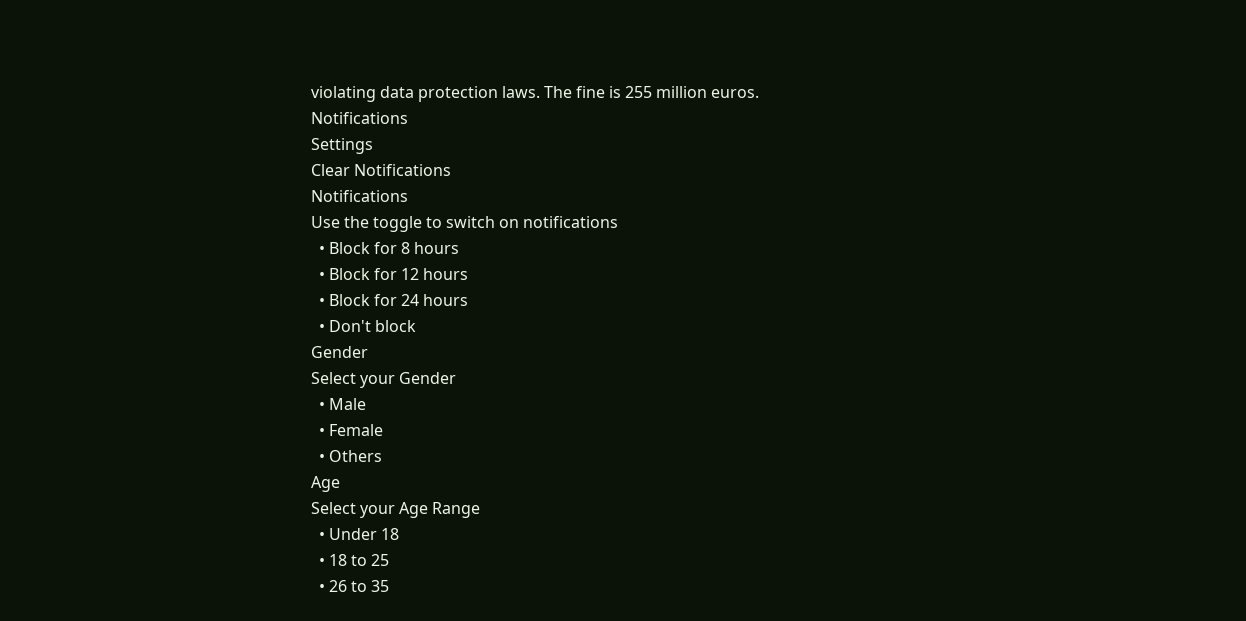violating data protection laws. The fine is 255 million euros.
Notifications
Settings
Clear Notifications
Notifications
Use the toggle to switch on notifications
  • Block for 8 hours
  • Block for 12 hours
  • Block for 24 hours
  • Don't block
Gender
Select your Gender
  • Male
  • Female
  • Others
Age
Select your Age Range
  • Under 18
  • 18 to 25
  • 26 to 35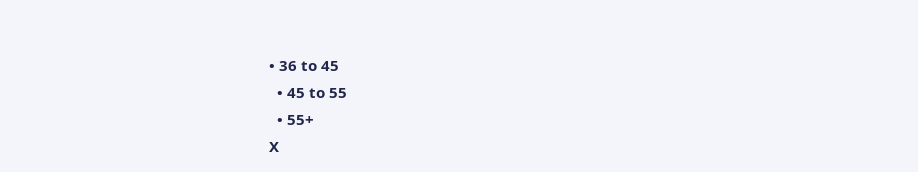• 36 to 45
  • 45 to 55
  • 55+
X